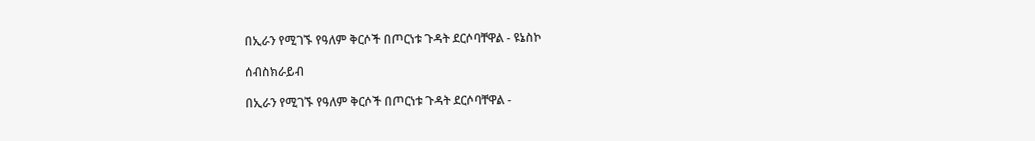በኢራን የሚገኙ የዓለም ቅርሶች በጦርነቱ ጉዳት ደርሶባቸዋል - ዩኔስኮ

ሰብስክራይብ

በኢራን የሚገኙ የዓለም ቅርሶች በጦርነቱ ጉዳት ደርሶባቸዋል -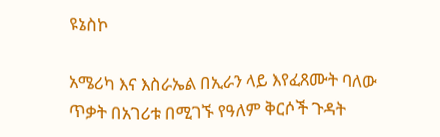ዩኔስኮ

አሜሪካ እና እስራኤል በኢራን ላይ እየፈጸሙት ባለው ጥቃት በአገሪቱ በሚገኙ የዓለም ቅርሶች ጉዳት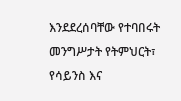እንደደረሰባቸው የተባበሩት መንግሥታት የትምህርት፣ የሳይንስ እና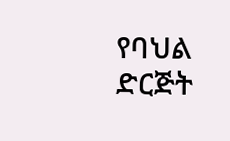የባህል ድርጅት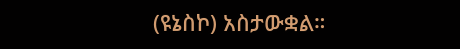(ዩኔስኮ) አስታውቋል።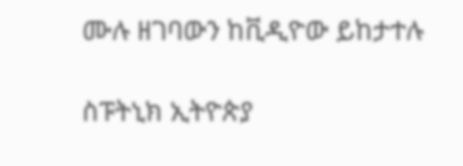ሙሉ ዘገባውን ከቪዲዮው ይከታተሉ

ስፑትኒክ ኢትዮጵያ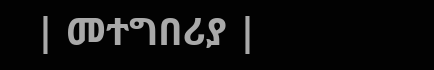| መተግበሪያ |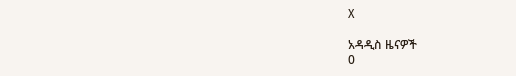X

አዳዲስ ዜናዎች
0